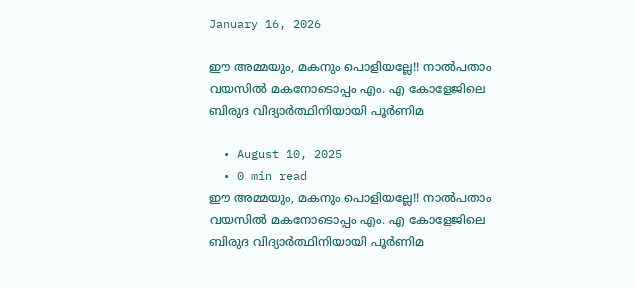January 16, 2026

ഈ അമ്മയും, മകനും പൊളിയല്ലേ!! നാൽപതാം വയസിൽ മകനോടൊപ്പം എം. എ കോളേജിലെ ബിരുദ വിദ്യാർത്ഥിനിയായി പൂർണിമ

  • August 10, 2025
  • 0 min read
ഈ അമ്മയും, മകനും പൊളിയല്ലേ!! നാൽപതാം വയസിൽ മകനോടൊപ്പം എം. എ കോളേജിലെ ബിരുദ വിദ്യാർത്ഥിനിയായി പൂർണിമ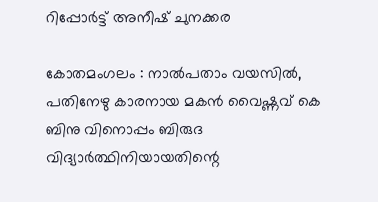റിപ്പോർട്ട്‌ അനീഷ്‌ ചുനക്കര

കോതമംഗലം : നാൽപതാം വയസിൽ, പതിനേഴു കാരനായ മകൻ വൈഷ്ണവ് കെ ബിനു വിനൊപ്പം ബിരുദ വിദ്യാർത്ഥിനിയായതിന്റെ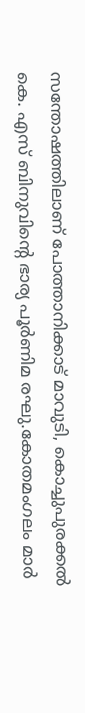സന്തോഷത്തിലാണ് പോത്താനിക്കാട് മാവുടി, കൊച്ചുപുരക്കൽ കെ. എസ് ബിനുവിന്റെ ഭാര്യ പൂർണിമ രഘു.കോതമംഗലം മാർ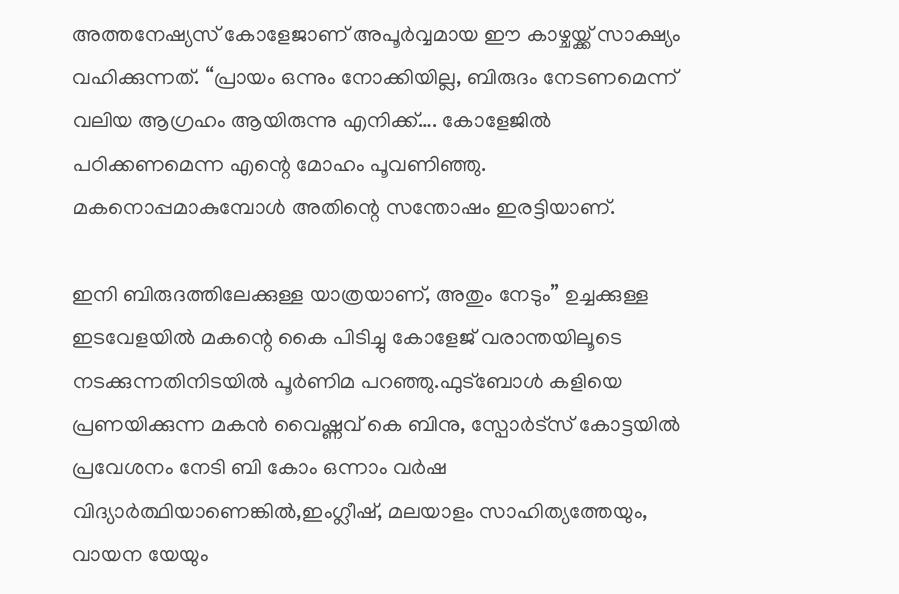അത്തനേഷ്യസ് കോളേജാണ് അപൂർവ്വമായ ഈ കാഴ്ചയ്ക്ക് സാക്ഷ്യം വഹിക്കുന്നത്. “പ്രായം ഒന്നും നോക്കിയില്ല, ബിരുദം നേടണമെന്ന് വലിയ ആഗ്രഹം ആയിരുന്നു എനിക്ക്…. കോളേജിൽ പഠിക്കണമെന്ന എന്റെ മോഹം പൂവണിഞ്ഞു. മകനൊപ്പമാകുമ്പോൾ അതിന്റെ സന്തോഷം ഇരട്ടിയാണ്.

ഇനി ബിരുദത്തിലേക്കുള്ള യാത്രയാണ്, അതും നേടും” ഉച്ചക്കുള്ള ഇടവേളയിൽ മകന്റെ കൈ പിടിച്ചു കോളേജ് വരാന്തയിലൂടെ നടക്കുന്നതിനിടയിൽ പൂർണിമ പറഞ്ഞു.ഫുട്ബോൾ കളിയെ പ്രണയിക്കുന്ന മകൻ വൈഷ്ണവ് കെ ബിനു, സ്പോർട്സ് കോട്ടയിൽ പ്രവേശനം നേടി ബി കോം ഒന്നാം വർഷ വിദ്യാർത്ഥിയാണെങ്കിൽ,ഇംഗ്ലീഷ്, മലയാളം സാഹിത്യത്തേയും, വായന യേയും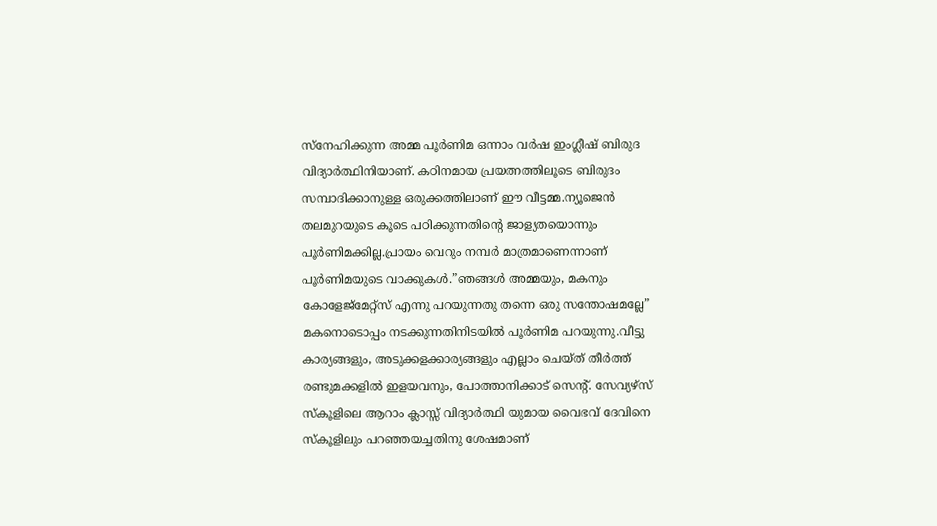സ്നേഹിക്കുന്ന അമ്മ പൂർണിമ ഒന്നാം വർഷ ഇംഗ്ലീഷ് ബിരുദ വിദ്യാർത്ഥിനിയാണ്. കഠിനമായ പ്രയത്നത്തിലൂടെ ബിരുദം സമ്പാദിക്കാനുള്ള ഒരുക്കത്തിലാണ് ഈ വീട്ടമ്മ.ന്യൂജെൻ തലമുറയുടെ കൂടെ പഠിക്കുന്നതിന്റെ ജാള്യതയൊന്നും പൂർണിമക്കില്ല.പ്രായം വെറും നമ്പർ മാത്രമാണെന്നാണ് പൂർണിമയുടെ വാക്കുകൾ.”ഞങ്ങൾ അമ്മയും, മകനും കോളേജ്മേറ്റ്സ് എന്നു പറയുന്നതു തന്നെ ഒരു സന്തോഷമല്ലേ” മകനൊടൊപ്പം നടക്കുന്നതിനിടയിൽ പൂർണിമ പറയുന്നു.വീട്ടു കാര്യങ്ങളും, അടുക്കളക്കാര്യങ്ങളും എല്ലാം ചെയ്ത് തീർത്ത് രണ്ടുമക്കളിൽ ഇളയവനും, പോത്താനിക്കാട് സെന്റ്. സേവ്യഴ്സ് സ്കൂളിലെ ആറാം ക്ലാസ്സ്‌ വിദ്യാർത്ഥി യുമായ വൈഭവ് ദേവിനെ സ്കൂളിലും പറഞ്ഞയച്ചതിനു ശേഷമാണ്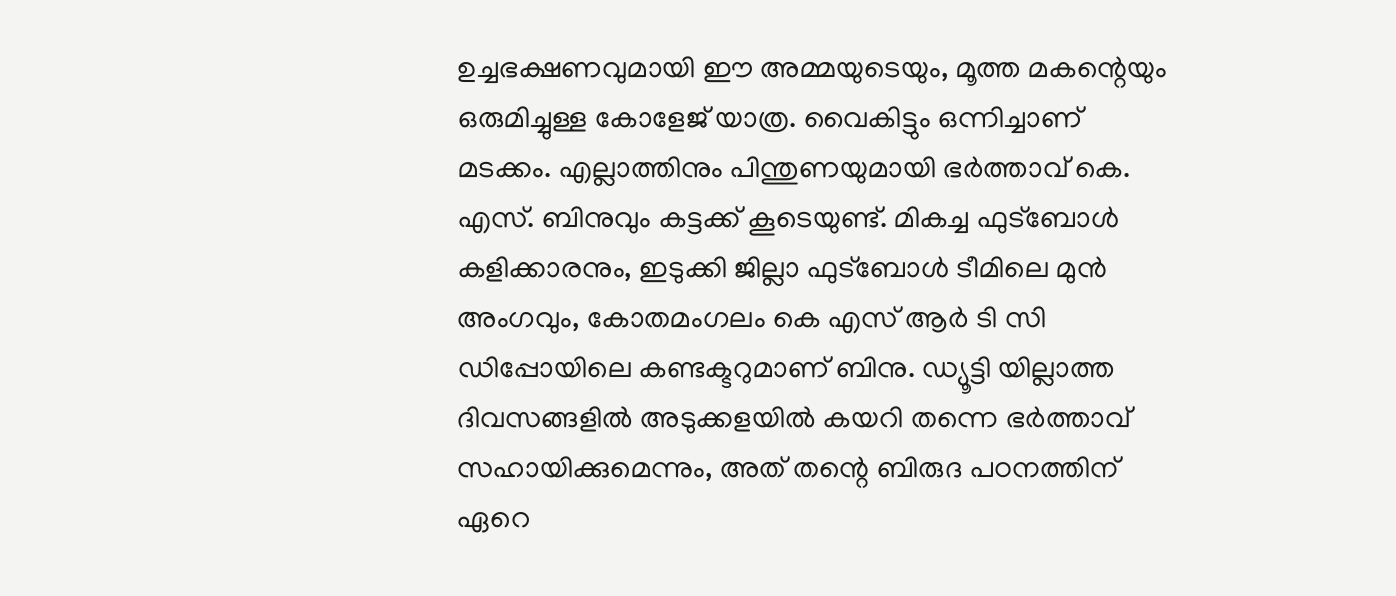ഉച്ചഭക്ഷണവുമായി ഈ അമ്മയുടെയും, മൂത്ത മകന്റെയും ഒരുമിച്ചുള്ള കോളേജ് യാത്ര. വൈകിട്ടും ഒന്നിച്ചാണ് മടക്കം. എല്ലാത്തിനും പിന്തുണയുമായി ഭർത്താവ് കെ. എസ്. ബിനുവും കട്ടക്ക് കൂടെയുണ്ട്. മികച്ച ഫുട്ബോൾ കളിക്കാരനും, ഇടുക്കി ജില്ലാ ഫുട്ബോൾ ടീമിലെ മുൻ അംഗവും, കോതമംഗലം കെ എസ് ആർ ടി സി ഡിപ്പോയിലെ കണ്ടക്ടറുമാണ് ബിനു. ഡ്യൂട്ടി യില്ലാത്ത ദിവസങ്ങളിൽ അടുക്കളയിൽ കയറി തന്നെ ഭർത്താവ് സഹായിക്കുമെന്നും, അത് തന്റെ ബിരുദ പഠനത്തിന് ഏറെ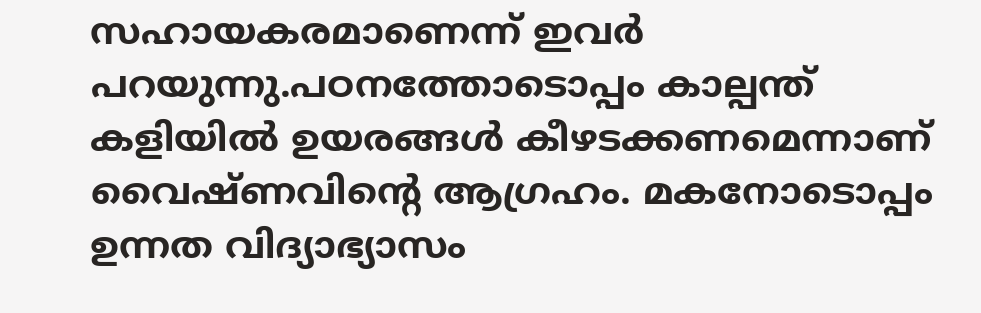സഹായകരമാണെന്ന് ഇവർ പറയുന്നു.പഠനത്തോടൊപ്പം കാല്പന്ത് കളിയിൽ ഉയരങ്ങൾ കീഴടക്കണമെന്നാണ് വൈഷ്ണവിന്റെ ആഗ്രഹം. മകനോടൊപ്പം ഉന്നത വിദ്യാഭ്യാസം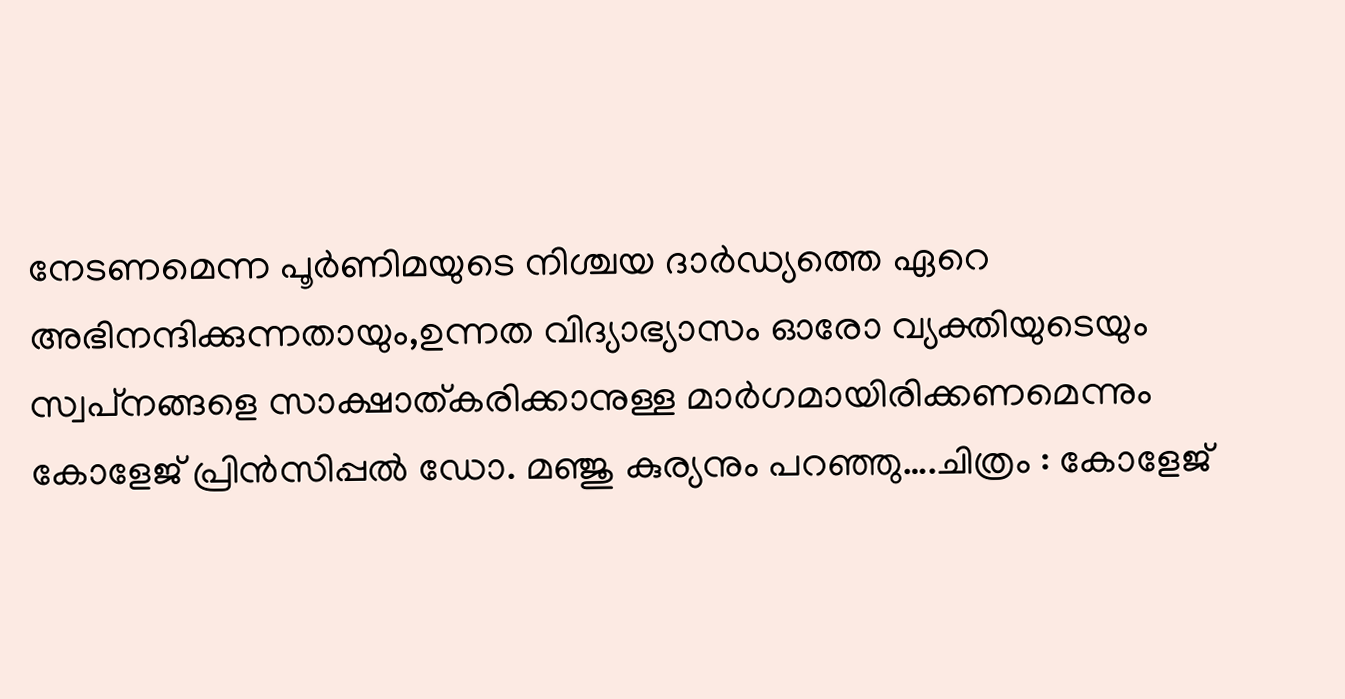നേടണമെന്ന പൂർണിമയുടെ നിശ്ചയ ദാർഡ്യത്തെ ഏറെ അഭിനന്ദിക്കുന്നതായും,ഉന്നത വിദ്യാഭ്യാസം ഓരോ വ്യക്തിയുടെയും സ്വപ്‌നങ്ങളെ സാക്ഷാത്കരിക്കാനുള്ള മാര്‍ഗമായിരിക്കണമെന്നും കോളേജ് പ്രിൻസിപ്പൽ ഡോ. മഞ്ജു കുര്യനും പറഞ്ഞു….ചിത്രം : കോളേജ്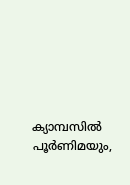ക്യാമ്പസിൽ പൂർണിമയും,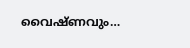വൈഷ്ണവും…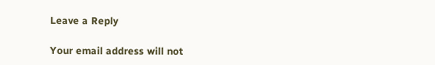Leave a Reply

Your email address will not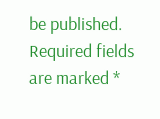be published. Required fields are marked *